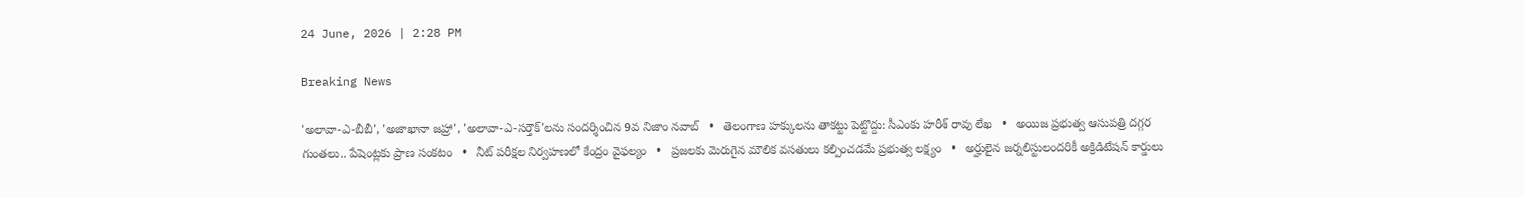24 June, 2026 | 2:28 PM

Breaking News

'అలావా-ఎ-బీబీ', 'అజాఖానా జహ్రా', 'అలావా-ఎ-సర్తౌక్'లను సందర్శించిన 9వ నిజాం నవాబ్   •   తెలంగాణ హక్కులను తాకట్టు పెట్టొద్దు: సీఎంకు హరీశ్ రావు లేఖ   •   అయిజ ప్రభుత్వ ఆసుపత్రి దగ్గర గుంతలు.. పేషెంట్లకు ప్రాణ సంకటం   •   నీట్ పరీక్షల నిర్వహణలో కేంద్రం వైఫల్యం   •   ప్రజలకు మెరుగైన మౌలిక వసతులు కల్పించడమే ప్రభుత్వ లక్ష్యం   •   అర్హులైన జర్నలిస్టులందరికీ అక్రిడిటేషన్ కార్డులు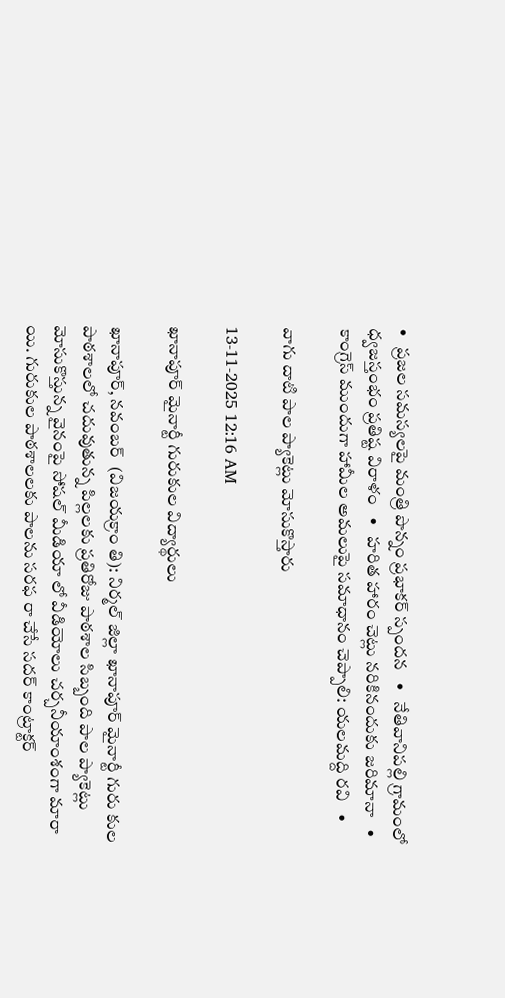•   ప్రజల సమస్యలపై మంత్రి పొన్నం ప్రభాకర్ స్పందన   •   నేతివానిపల్లి గ్రామంలో ధ్వజస్తంభం ప్రతిష్ట విరాళం   •   హరిత హారం చెట్లు నరికినందుకు జరిమానా   •   కాంగ్రెస్ ముందుగా హామీల అమలుపై సమాధానం చెప్పాలి: యలమద్ది రవి   •

వాగు దాటి పాల ప్యాకెట్లు మోసుకొస్తారు

13-11-2025 12:16 AM

ఖానాపూర్ మైనార్టీ గురుకుల విద్యార్థులు

ఖానాపూర్, నవంబర్  (విజయక్రాం తి): నిర్మల్ జిల్లా ఖానాపూర్ మైనార్టీ గురు కుల పాఠశాలలో చదువుతున్న పిల్లలకు ప్రతిరోజు పాఠశాల సిబ్బంది పాల ప్యాకెట్లు మోసుకొస్తున్న వైనంపై సోషల్ మీడియా లో వీడియోలు చర్చనీయాంశంగా మారా యి. గురుకుల పాఠశాలలకు పాలను సరఫ రా చేసే సదర్ కాంట్రాక్టర్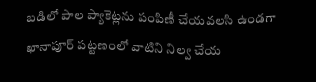బడిలో పాల ప్యాకెట్లను పంపిణీ చేయవలసి ఉండగా ఖానాపూర్ పట్టణంలో వాటిని నిల్వ చేయ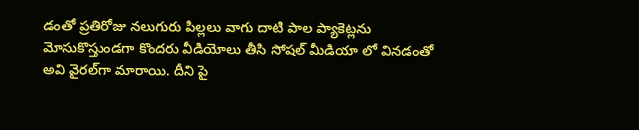డంతో ప్రతిరోజు నలుగురు పిల్లలు వాగు దాటి పాల ప్యాకెట్లను మోసుకొస్తుండగా కొందరు వీడియోలు తీసి సోషల్ మీడియా లో వినడంతో అవి వైరల్‌గా మారాయి. దీని పై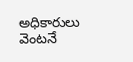అధికారులు వెంటనే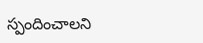స్పందించాలని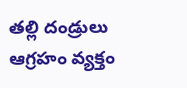తల్లి దండ్రులు ఆగ్రహం వ్యక్తం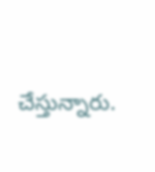చేస్తున్నారు.